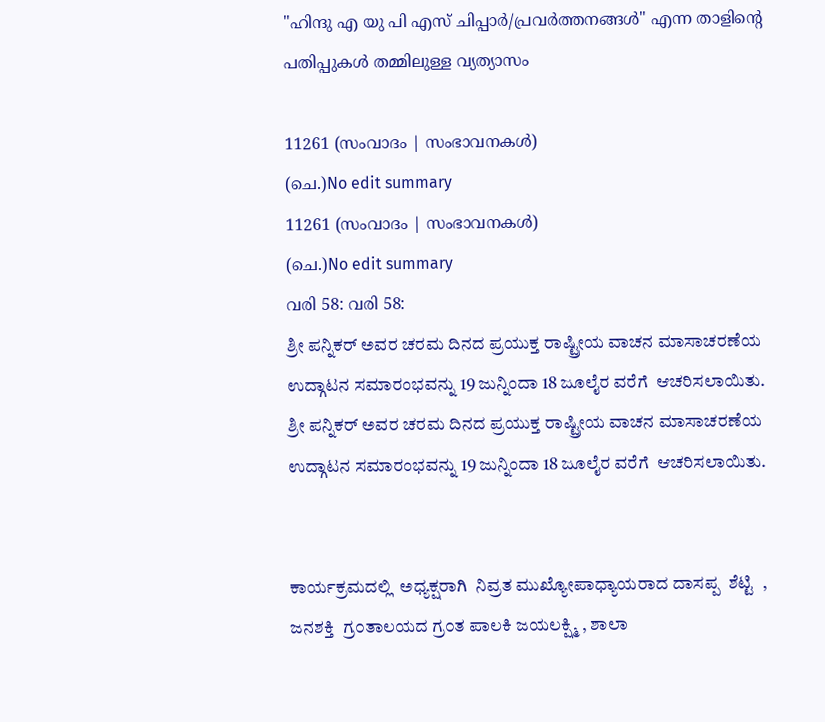"ഹിന്ദു എ യു പി എസ് ചിപ്പാർ/പ്രവർത്തനങ്ങൾ" എന്ന താളിന്റെ പതിപ്പുകൾ തമ്മിലുള്ള വ്യത്യാസം

11261 (സംവാദം | സംഭാവനകൾ)
(ചെ.)No edit summary
11261 (സംവാദം | സംഭാവനകൾ)
(ചെ.)No edit summary
വരി 58: വരി 58:
ಶ್ರೀ ಪನ್ನಿಕರ್ ಅವರ ಚರಮ ದಿನದ ಪ್ರಯುಕ್ತ ರಾಷ್ಟ್ರೀಯ ವಾಚನ ಮಾಸಾಚರಣೆಯ ಉದ್ಗಾಟನ ಸಮಾರಂಭವನ್ನು 19 ಜುನ್ನಿಂದಾ 18 ಜೂಲೈರ ವರೆಗೆ  ಆಚರಿಸಲಾಯಿತು.
ಶ್ರೀ ಪನ್ನಿಕರ್ ಅವರ ಚರಮ ದಿನದ ಪ್ರಯುಕ್ತ ರಾಷ್ಟ್ರೀಯ ವಾಚನ ಮಾಸಾಚರಣೆಯ ಉದ್ಗಾಟನ ಸಮಾರಂಭವನ್ನು 19 ಜುನ್ನಿಂದಾ 18 ಜೂಲೈರ ವರೆಗೆ  ಆಚರಿಸಲಾಯಿತು.


ಕಾರ್ಯಕ್ರಮದಲ್ಲಿ  ಅಧ್ಯಕ್ಷರಾಗಿ‌  ನಿವ್ರತ ಮುಖ್ಯೋಪಾಧ್ಯಾಯರಾದ ದಾಸಪ್ಪ‌‌  ಶೆಟ್ಟಿ  , ಜನಶಕ್ತಿ  ಗ್ರ೦ತಾಲಯದ ಗ್ರ೦ತ ಪಾಲಕಿ ಜಯಲಕ್ಷ್ಮಿ , ಶಾಲಾ‌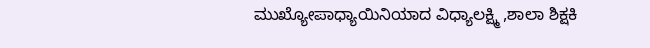ಮುಖ್ಯೋಪಾಧ್ಯಾಯಿನಿಯಾದ ವಿಧ್ಯಾಲಕ್ಷ್ಮಿ ,ಶಾಲಾ‌ ಶಿಕ್ಷಕಿ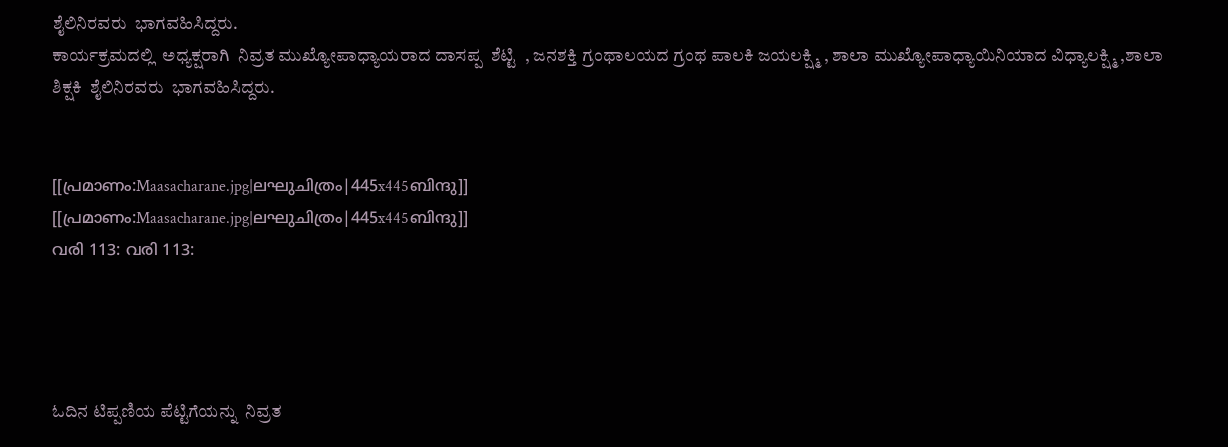ಶೈಲಿನಿರವರು  ಭಾಗವಹಿಸಿದ್ದರು.
ಕಾರ್ಯಕ್ರಮದಲ್ಲಿ  ಅಧ್ಯಕ್ಷರಾಗಿ‌  ನಿವ್ರತ ಮುಖ್ಯೋಪಾಧ್ಯಾಯರಾದ ದಾಸಪ್ಪ‌‌  ಶೆಟ್ಟಿ  , ಜನಶಕ್ತಿ ಗ್ರಂಥಾಲಯದ ಗ್ರಂಥ ಪಾಲಕಿ ಜಯಲಕ್ಷ್ಮಿ , ಶಾಲಾ‌ ಮುಖ್ಯೋಪಾಧ್ಯಾಯಿನಿಯಾದ ವಿಧ್ಯಾಲಕ್ಷ್ಮಿ ,ಶಾಲಾ‌ ಶಿಕ್ಷಕಿ  ಶೈಲಿನಿರವರು  ಭಾಗವಹಿಸಿದ್ದರು.


[[പ്രമാണം:Maasacharane.jpg|ലഘുചിത്രം|445x445ബിന്ദു]]
[[പ്രമാണം:Maasacharane.jpg|ലഘുചിത്രം|445x445ബിന്ദു]]
വരി 113: വരി 113:




ಓದಿನ‌ ಟಿಪ್ಪಣಿಯ ಪೆಟ್ಟಿಗೆಯನ್ನು  ನಿವ್ರತ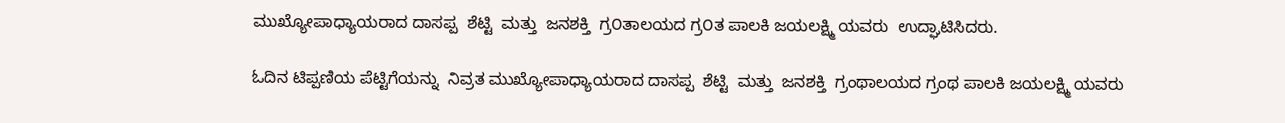ಮುಖ್ಯೋಪಾಧ್ಯಾಯರಾದ ದಾಸಪ್ಪ‌‌  ಶೆಟ್ಟಿ  ಮತ್ತು  ಜನಶಕ್ತಿ  ಗ್ರ೦ತಾಲಯದ ಗ್ರ೦ತ ಪಾಲಕಿ ಜಯಲಕ್ಷ್ಮಿ ಯವರು  ಉದ್ಘಾಟಿಸಿದರು.

ಓದಿನ‌ ಟಿಪ್ಪಣಿಯ ಪೆಟ್ಟಿಗೆಯನ್ನು  ನಿವ್ರತ ಮುಖ್ಯೋಪಾಧ್ಯಾಯರಾದ ದಾಸಪ್ಪ‌‌  ಶೆಟ್ಟಿ  ಮತ್ತು  ಜನಶಕ್ತಿ  ಗ್ರಂಥಾಲಯದ ಗ್ರಂಥ ಪಾಲಕಿ ಜಯಲಕ್ಷ್ಮಿ ಯವರು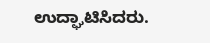ಉದ್ಘಾಟಿಸಿದರು.